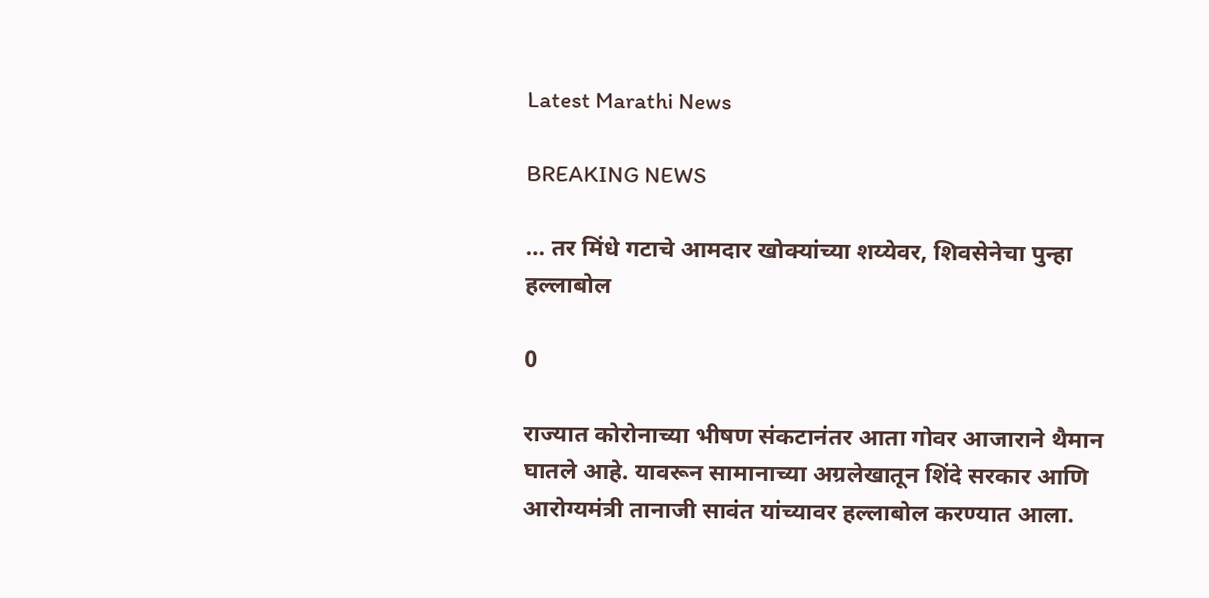Latest Marathi News

BREAKING NEWS

… तर मिंधे गटाचे आमदार खोक्यांच्या शय्येवर, शिवसेनेचा पुन्हा हल्लाबोल

0

राज्यात कोरोनाच्या भीषण संकटानंतर आता गोवर आजाराने थैमान घातले आहे. यावरून सामानाच्या अग्रलेखातून शिंदे सरकार आणि आरोग्यमंत्री तानाजी सावंत यांच्यावर हल्लाबोल करण्यात आला.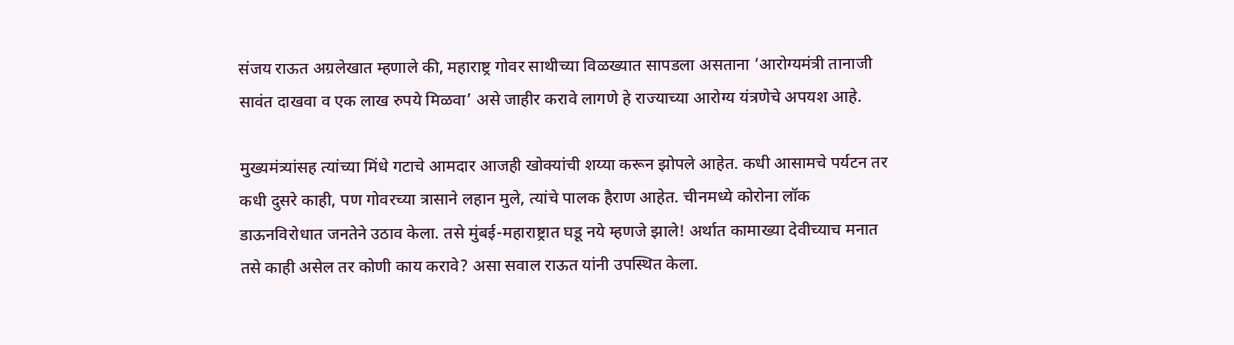संजय राऊत अग्रलेखात म्हणाले की, महाराष्ट्र गोवर साथीच्या विळख्यात सापडला असताना ‘आरोग्यमंत्री तानाजी सावंत दाखवा व एक लाख रुपये मिळवा’ असे जाहीर करावे लागणे हे राज्याच्या आरोग्य यंत्रणेचे अपयश आहे.

मुख्यमंत्र्यांसह त्यांच्या मिंधे गटाचे आमदार आजही खोक्यांची शय्या करून झोपले आहेत. कधी आसामचे पर्यटन तर कधी दुसरे काही, पण गोवरच्या त्रासाने लहान मुले, त्यांचे पालक हैराण आहेत. चीनमध्ये कोरोना लॉक डाऊनविरोधात जनतेने उठाव केला. तसे मुंबई-महाराष्ट्रात घडू नये म्हणजे झाले! अर्थात कामाख्या देवीच्याच मनात तसे काही असेल तर कोणी काय करावे? असा सवाल राऊत यांनी उपस्थित केला.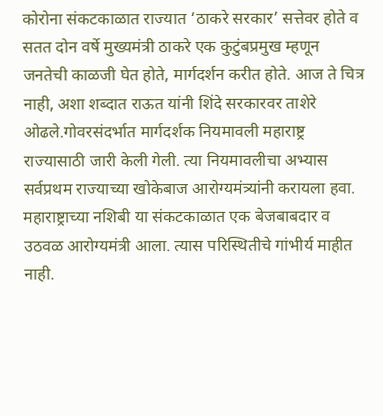कोरोना संकटकाळात राज्यात ‘ठाकरे सरकार’ सत्तेवर होते व सतत दोन वर्षे मुख्यमंत्री ठाकरे एक कुटुंबप्रमुख म्हणून जनतेची काळजी घेत होते, मार्गदर्शन करीत होते. आज ते चित्र नाही, अशा शब्दात राऊत यांनी शिंदे सरकारवर ताशेरे ओढले.गोवरसंदर्भात मार्गदर्शक नियमावली महाराष्ट्र राज्यासाठी जारी केली गेली. त्या नियमावलीचा अभ्यास सर्वप्रथम राज्याच्या खोकेबाज आरोग्यमंत्र्यांनी करायला हवा. महाराष्ट्राच्या नशिबी या संकटकाळात एक बेजबाबदार व उठवळ आरोग्यमंत्री आला. त्यास परिस्थितीचे गांभीर्य माहीत नाही.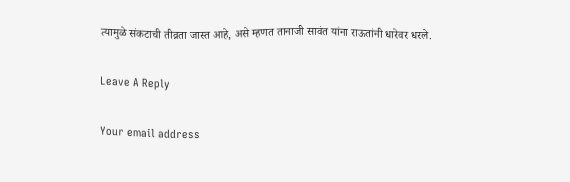त्यामुळे संकटाची तीव्रता जास्त आहे, असे म्हणत तानाजी सावंत यांना राऊतांनी धारेवर धरले.

Leave A Reply

Your email address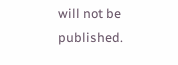will not be published.